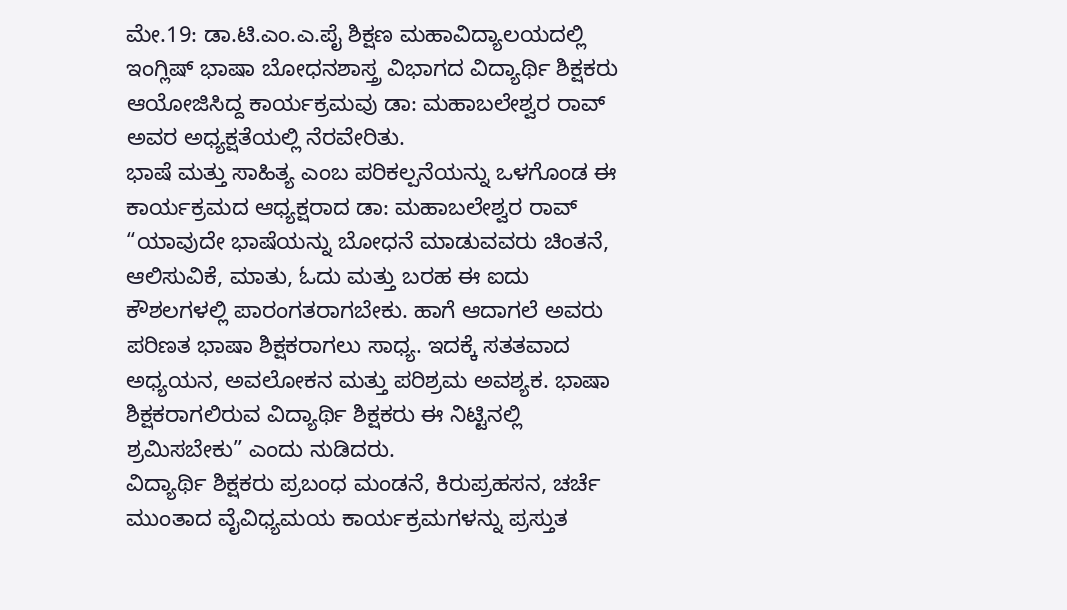ಮೇ.19: ಡಾ.ಟಿ.ಎಂ.ಎ.ಪೈ ಶಿಕ್ಷಣ ಮಹಾವಿದ್ಯಾಲಯದಲ್ಲಿ ಇಂಗ್ಲಿಷ್ ಭಾಷಾ ಬೋಧನಶಾಸ್ತ್ರ ವಿಭಾಗದ ವಿದ್ಯಾರ್ಥಿ ಶಿಕ್ಷಕರು ಆಯೋಜಿಸಿದ್ದ ಕಾರ್ಯಕ್ರಮವು ಡಾ: ಮಹಾಬಲೇಶ್ವರ ರಾವ್ ಅವರ ಅಧ್ಯಕ್ಷತೆಯಲ್ಲಿ ನೆರವೇರಿತು.
ಭಾಷೆ ಮತ್ತು ಸಾಹಿತ್ಯ ಎಂಬ ಪರಿಕಲ್ಪನೆಯನ್ನು ಒಳಗೊಂಡ ಈ ಕಾರ್ಯಕ್ರಮದ ಆಧ್ಯಕ್ಷರಾದ ಡಾ: ಮಹಾಬಲೇಶ್ವರ ರಾವ್ “ಯಾವುದೇ ಭಾಷೆಯನ್ನು ಬೋಧನೆ ಮಾಡುವವರು ಚಿಂತನೆ, ಆಲಿಸುವಿಕೆ, ಮಾತು, ಓದು ಮತ್ತು ಬರಹ ಈ ಐದು ಕೌಶಲಗಳಲ್ಲಿ ಪಾರಂಗತರಾಗಬೇಕು. ಹಾಗೆ ಆದಾಗಲೆ ಅವರು ಪರಿಣತ ಭಾಷಾ ಶಿಕ್ಷಕರಾಗಲು ಸಾಧ್ಯ. ಇದಕ್ಕೆ ಸತತವಾದ ಅಧ್ಯಯನ, ಅವಲೋಕನ ಮತ್ತು ಪರಿಶ್ರಮ ಅವಶ್ಯಕ. ಭಾಷಾ ಶಿಕ್ಷಕರಾಗಲಿರುವ ವಿದ್ಯಾರ್ಥಿ ಶಿಕ್ಷಕರು ಈ ನಿಟ್ಟಿನಲ್ಲಿ ಶ್ರಮಿಸಬೇಕು” ಎಂದು ನುಡಿದರು.
ವಿದ್ಯಾರ್ಥಿ ಶಿಕ್ಷಕರು ಪ್ರಬಂಧ ಮಂಡನೆ, ಕಿರುಪ್ರಹಸನ, ಚರ್ಚೆ ಮುಂತಾದ ವೈವಿಧ್ಯಮಯ ಕಾರ್ಯಕ್ರಮಗಳನ್ನು ಪ್ರಸ್ತುತ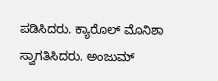ಪಡಿಸಿದರು. ಕ್ಯಾರೊಲ್ ಮೊನಿಶಾ ಸ್ವಾಗತಿಸಿದರು. ಅಂಜುಮ್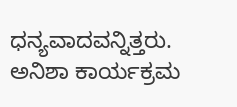ಧನ್ಯವಾದವನ್ನಿತ್ತರು. ಅನಿಶಾ ಕಾರ್ಯಕ್ರಮ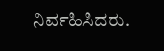ನಿರ್ವಹಿಸಿದರು.